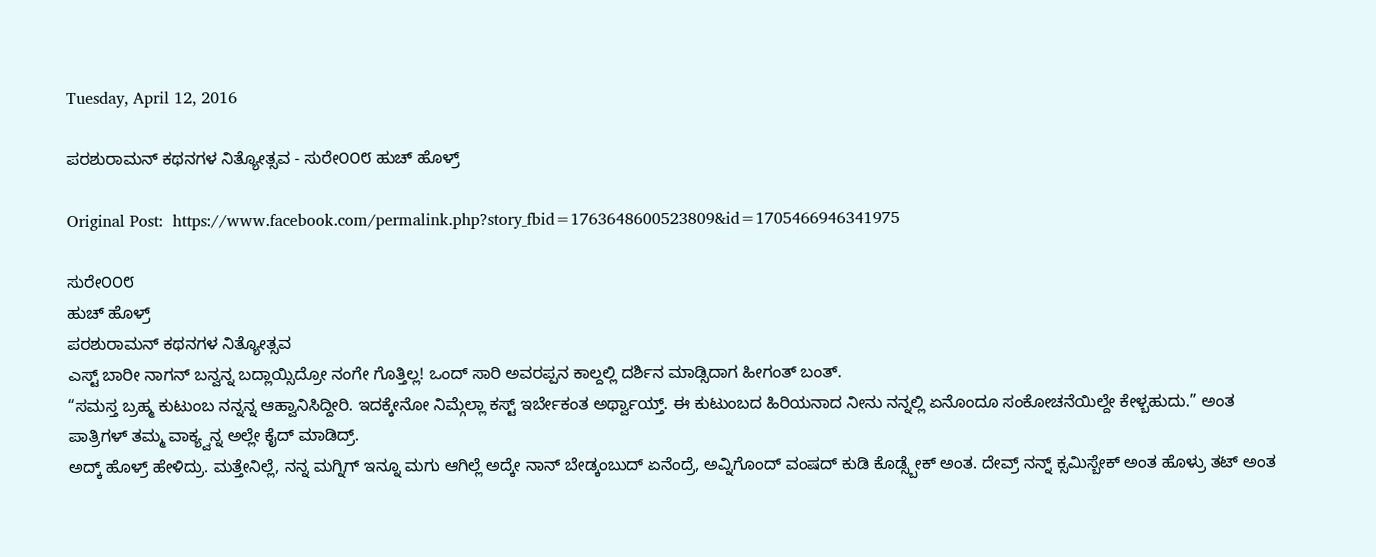Tuesday, April 12, 2016

ಪರಶುರಾಮನ್ ಕಥನಗಳ ನಿತ್ಯೋತ್ಸವ - ಸುರೇ೦೦೮ ಹುಚ್ ಹೊಳ್ರ್

Original Post:  https://www.facebook.com/permalink.php?story_fbid=1763648600523809&id=1705466946341975

ಸುರೇ೦೦೮
ಹುಚ್ ಹೊಳ್ರ್
ಪರಶುರಾಮನ್ ಕಥನಗಳ ನಿತ್ಯೋತ್ಸವ
ಎಸ್ಟ್ ಬಾರೀ ನಾಗನ್ ಬನ್ವನ್ನ ಬದ್ಲಾಯ್ಸಿದ್ರೋ ನಂಗೇ ಗೊತ್ತಿಲ್ಲ! ಒಂದ್ ಸಾರಿ ಅವರಪ್ಪನ ಕಾಲ್ದಲ್ಲಿ ದರ್ಶಿನ ಮಾಡ್ಸಿದಾಗ ಹೀಗಂತ್ ಬಂತ್.
“ಸಮಸ್ತ ಬ್ರಹ್ಮ ಕುಟುಂಬ ನನ್ನನ್ನ ಆಹ್ವಾನಿಸಿದ್ದೀರಿ. ಇದಕ್ಕೇನೋ ನಿಮ್ಗೆಲ್ಲಾ ಕಸ್ಟ್ ಇರ್ಬೇಕಂತ ಅರ್ಥ್ವಾಯ್ತ್. ಈ ಕುಟುಂಬದ ಹಿರಿಯನಾದ ನೀನು ನನ್ನಲ್ಲಿ ಏನೊಂದೂ ಸಂಕೋಚನೆಯಿಲ್ದೇ ಕೇಳ್ಬಹುದು.” ಅಂತ ಪಾತ್ರಿಗಳ್ ತಮ್ಮ ವಾಕ್ಯ್ವನ್ನ ಅಲ್ಲೇ ಕೈದ್ ಮಾಡಿದ್ರ್.
ಅದ್ಕ್ ಹೊಳ್ರ್ ಹೇಳಿದ್ರು. ಮತ್ತೇನಿಲ್ಲೆ, ನನ್ನ ಮಗ್ನಿಗ್ ಇನ್ನೂ ಮಗು ಆಗಿಲ್ಲೆ ಅದ್ಕೇ ನಾನ್ ಬೇಡ್ಕಂಬುದ್ ಏನೆಂದ್ರೆ, ಅವ್ನಿಗೊಂದ್ ವಂಷದ್ ಕುಡಿ ಕೊಡ್ಸ್ಬೇಕ್ ಅಂತ. ದೇವ್ರ್ ನನ್ನ್ ಕ್ಸಮಿಸ್ಬೇಕ್ ಅಂತ ಹೊಳ್ರು ತಟ್ ಅಂತ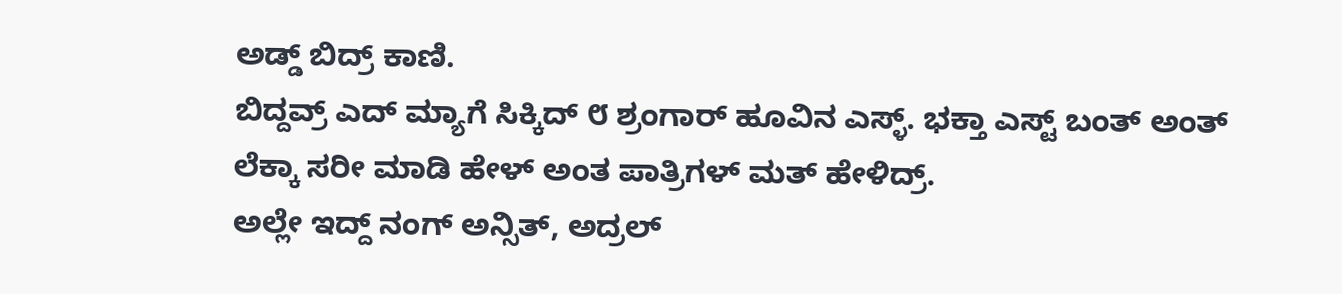ಅಡ್ಡ್ ಬಿದ್ರ್ ಕಾಣಿ.
ಬಿದ್ದವ್ರ್ ಎದ್ ಮ್ಯಾಗೆ ಸಿಕ್ಕಿದ್ ೮ ಶ್ರಂಗಾರ್ ಹೂವಿನ ಎಸ್ಳ್. ಭಕ್ತಾ ಎಸ್ಟ್ ಬಂತ್ ಅಂತ್ ಲೆಕ್ಕಾ ಸರೀ ಮಾಡಿ ಹೇಳ್ ಅಂತ ಪಾತ್ರಿಗಳ್ ಮತ್ ಹೇಳಿದ್ರ್.
ಅಲ್ಲೇ ಇದ್ದ್ ನಂಗ್ ಅನ್ಸಿತ್, ಅದ್ರಲ್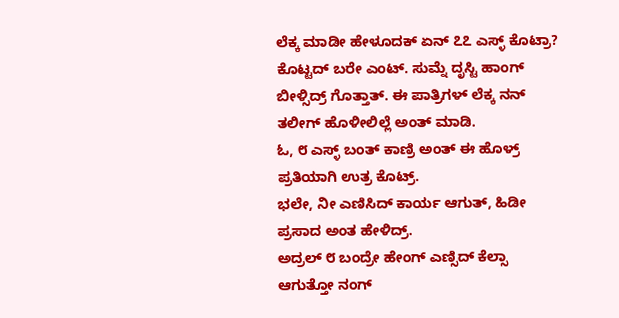ಲೆಕ್ಕ ಮಾಡೀ ಹೇಳೂದಕ್ ಏನ್ ೭೭ ಎಸ್ಳ್ ಕೊಟ್ರಾ? ಕೊಟ್ಟದ್ ಬರೇ ಎಂಟ್. ಸುಮ್ನೆ ದೃಸ್ಟಿ ಹಾಂಗ್ ಬೀಳ್ಸಿದ್ರ್ ಗೊತ್ತಾತ್. ಈ ಪಾತ್ರಿಗಳ್ ಲೆಕ್ಕ ನನ್ ತಲೀಗ್ ಹೊಳೀಲಿಲ್ಲೆ ಅಂತ್ ಮಾಡಿ.
ಓ, ೮ ಎಸ್ಳ್ ಬಂತ್ ಕಾಣ್ರಿ ಅಂತ್ ಈ ಹೊಳ್ರ್ ಪ್ರತಿಯಾಗಿ ಉತ್ರ ಕೊಟ್ರ್.
ಭಲೇ, ನೀ ಎಣಿಸಿದ್ ಕಾರ್ಯ ಆಗುತ್, ಹಿಡೀ ಪ್ರಸಾದ ಅಂತ ಹೇಳಿದ್ರ್.
ಅದ್ರಲ್ ೮ ಬಂದ್ರೇ ಹೇಂಗ್ ಎಣ್ಸಿದ್ ಕೆಲ್ಸಾ ಆಗುತ್ತೋ ನಂಗ್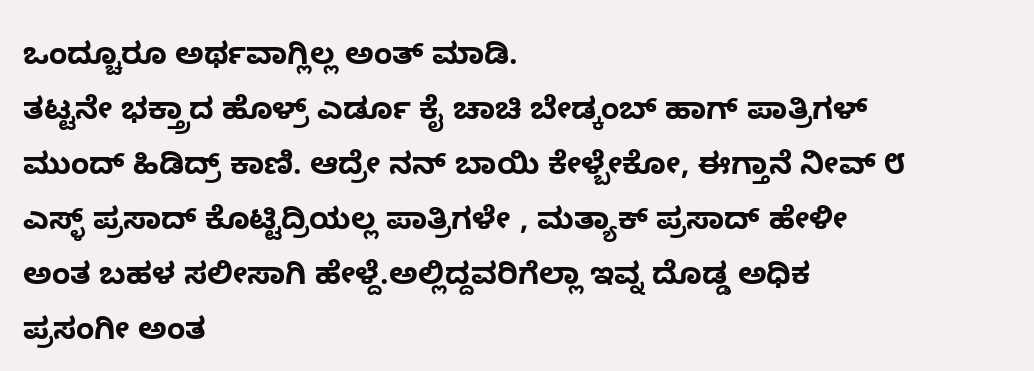ಒಂದ್ಚೂರೂ ಅರ್ಥವಾಗ್ಲಿಲ್ಲ ಅಂತ್ ಮಾಡಿ.
ತಟ್ಟನೇ ಭಕ್ತ್ರಾದ ಹೊಳ್ರ್ ಎರ್ಡೂ ಕೈ ಚಾಚಿ ಬೇಡ್ಕಂಬ್ ಹಾಗ್ ಪಾತ್ರಿಗಳ್ ಮುಂದ್ ಹಿಡಿದ್ರ್ ಕಾಣಿ. ಆದ್ರೇ ನನ್ ಬಾಯಿ ಕೇಳ್ಬೇಕೋ, ಈಗ್ತಾನೆ ನೀವ್ ೮ ಎಸ್ಳ್ ಪ್ರಸಾದ್ ಕೊಟ್ಟಿದ್ರಿಯಲ್ಲ ಪಾತ್ರಿಗಳೇ , ಮತ್ಯಾಕ್ ಪ್ರಸಾದ್ ಹೇಳೀ ಅಂತ ಬಹಳ ಸಲೀಸಾಗಿ ಹೇಳ್ದೆ.ಅಲ್ಲಿದ್ದವರಿಗೆಲ್ಲಾ ಇವ್ನ ದೊಡ್ಡ ಅಧಿಕ ಪ್ರಸಂಗೀ ಅಂತ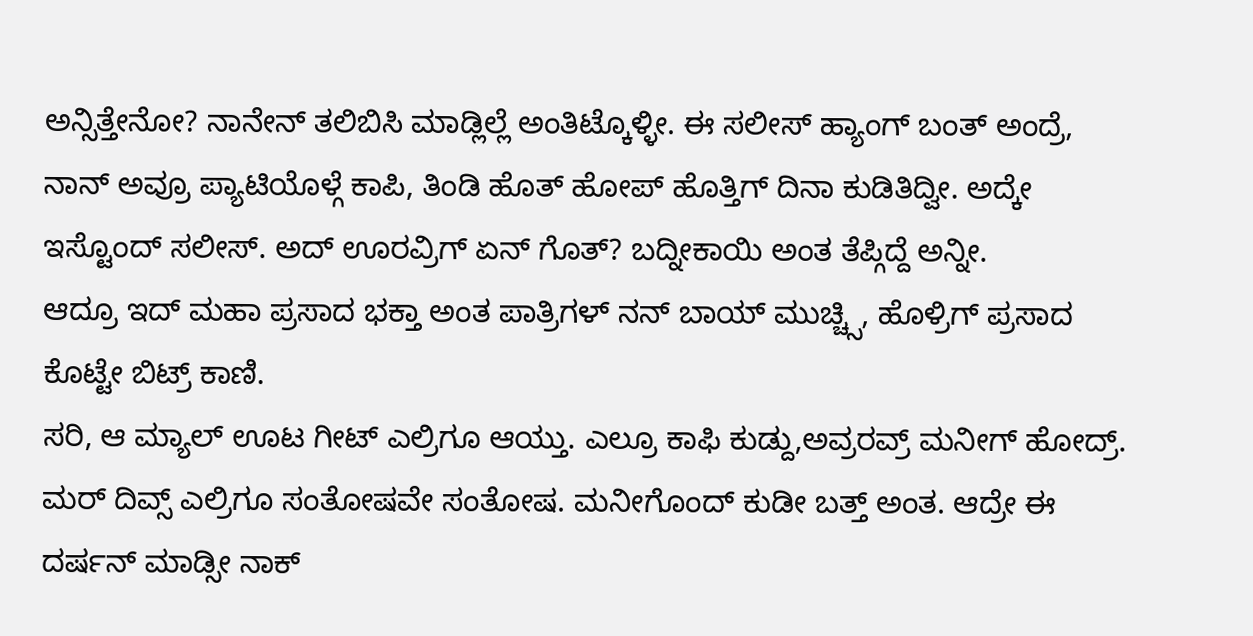ಅನ್ಸಿತ್ತೇನೋ? ನಾನೇನ್ ತಲಿಬಿಸಿ ಮಾಡ್ಲಿಲ್ಲೆ ಅಂತಿಟ್ಕೊಳ್ಳೀ. ಈ ಸಲೀಸ್ ಹ್ಯಾಂಗ್ ಬಂತ್ ಅಂದ್ರೆ, ನಾನ್ ಅವ್ರೂ ಪ್ಯಾಟಿಯೊಳ್ಗೆ ಕಾಪಿ, ತಿಂಡಿ ಹೊತ್ ಹೋಪ್ ಹೊತ್ತಿಗ್ ದಿನಾ ಕುಡಿತಿದ್ವೀ. ಅದ್ಕೇ ಇಸ್ಟೊಂದ್ ಸಲೀಸ್. ಅದ್ ಊರವ್ರಿಗ್ ಏನ್ ಗೊತ್? ಬದ್ನೀಕಾಯಿ ಅಂತ ತೆಪ್ಗಿದ್ದೆ ಅನ್ನೀ.
ಆದ್ರೂ ಇದ್ ಮಹಾ ಪ್ರಸಾದ ಭಕ್ತಾ ಅಂತ ಪಾತ್ರಿಗಳ್ ನನ್ ಬಾಯ್ ಮುಚ್ಚ್ಸಿ, ಹೊಳ್ರಿಗ್ ಪ್ರಸಾದ ಕೊಟ್ಟೇ ಬಿಟ್ರ್ ಕಾಣಿ.
ಸರಿ, ಆ ಮ್ಯಾಲ್ ಊಟ ಗೀಟ್ ಎಲ್ರಿಗೂ ಆಯ್ತು. ಎಲ್ರೂ ಕಾಫಿ ಕುಡ್ದು,ಅವ್ರರವ್ರ್ ಮನೀಗ್ ಹೋದ್ರ್.
ಮರ್ ದಿವ್ಸ್ ಎಲ್ರಿಗೂ ಸಂತೋಷವೇ ಸಂತೋಷ. ಮನೀಗೊಂದ್ ಕುಡೀ ಬತ್ತ್ ಅಂತ. ಆದ್ರೇ ಈ ದರ್ಷನ್ ಮಾಡ್ಸೀ ನಾಕ್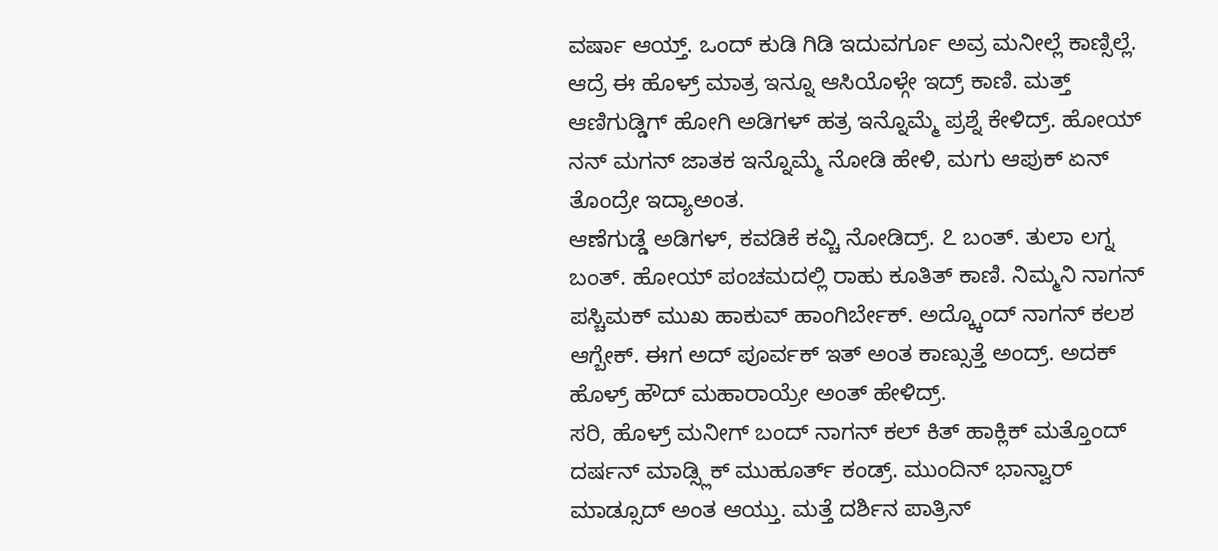ವರ್ಷಾ ಆಯ್ತ್. ಒಂದ್ ಕುಡಿ ಗಿಡಿ ಇದುವರ್ಗೂ ಅವ್ರ ಮನೀಲ್ಲೆ ಕಾಣ್ಸಿಲ್ಲೆ. ಆದ್ರೆ ಈ ಹೊಳ್ರ್ ಮಾತ್ರ ಇನ್ನೂ ಆಸಿಯೊಳ್ಗೇ ಇದ್ರ್ ಕಾಣಿ. ಮತ್ತ್ ಆಣಿಗುಡ್ಡಿಗ್ ಹೋಗಿ ಅಡಿಗಳ್ ಹತ್ರ ಇನ್ನೊಮ್ಮೆ ಪ್ರಶ್ನೆ ಕೇಳಿದ್ರ್. ಹೋಯ್ ನನ್ ಮಗನ್ ಜಾತಕ ಇನ್ನೊಮ್ಮೆ ನೋಡಿ ಹೇಳಿ, ಮಗು ಆಪುಕ್ ಏನ್ ತೊಂದ್ರೇ ಇದ್ಯಾಅಂತ.
ಆಣೆಗುಡ್ಡೆ ಅಡಿಗಳ್, ಕವಡಿಕೆ ಕವ್ಚಿ ನೋಡಿದ್ರ್. ೭ ಬಂತ್. ತುಲಾ ಲಗ್ನ ಬಂತ್. ಹೋಯ್ ಪಂಚಮದಲ್ಲಿ ರಾಹು ಕೂತಿತ್ ಕಾಣಿ. ನಿಮ್ಮನಿ ನಾಗನ್ ಪಸ್ಚಿಮಕ್ ಮುಖ ಹಾಕುವ್ ಹಾಂಗಿರ್ಬೇಕ್. ಅದ್ಕ್ಕೊಂದ್ ನಾಗನ್ ಕಲಶ ಆಗ್ಬೇಕ್. ಈಗ ಅದ್ ಪೂರ್ವಕ್ ಇತ್ ಅಂತ ಕಾಣ್ಸುತ್ತೆ ಅಂದ್ರ್. ಅದಕ್ ಹೊಳ್ರ್ ಹೌದ್ ಮಹಾರಾಯ್ರೇ ಅಂತ್ ಹೇಳಿದ್ರ್.
ಸರಿ, ಹೊಳ್ರ್ ಮನೀಗ್ ಬಂದ್ ನಾಗನ್ ಕಲ್ ಕಿತ್ ಹಾಕ್ಲಿಕ್ ಮತ್ತೊಂದ್ ದರ್ಷನ್ ಮಾಡ್ಸ್ಲಿಕ್ ಮುಹೂರ್ತ್ ಕಂಡ್ರ್. ಮುಂದಿನ್ ಭಾನ್ವಾರ್ ಮಾಡ್ಸೂದ್ ಅಂತ ಆಯ್ತು. ಮತ್ತೆ ದರ್ಶಿನ ಪಾತ್ರಿನ್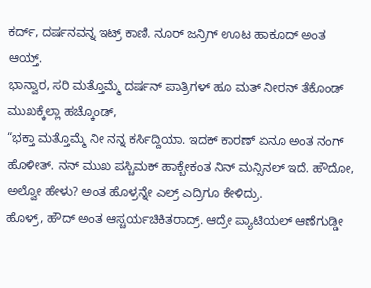ಕರ್ದ್, ದರ್ಷನವನ್ನ ಇಟ್ರ್ ಕಾಣಿ. ನೂರ್ ಜನ್ರಿಗ್ ಊಟ ಹಾಕೂದ್ ಅಂತ ಆಯ್ತ್.
ಭಾನ್ವಾರ, ಸರಿ ಮತ್ತೊಮ್ಮೆ ದರ್ಷನ್ ಪಾತ್ರಿಗಳ್ ಹೂ ಮತ್ ನೀರನ್ ತೆಕೊಂಡ್ ಮುಖಕ್ಕೆಲ್ಲಾ ಹಚ್ಕೊಂಡ್,
“ಭಕ್ತಾ ಮತ್ತೊಮ್ಮೆ ನೀ ನನ್ನ ಕರ್ಸಿದ್ದಿಯಾ. ಇದಕ್ ಕಾರಣ್ ಏನೂ ಅಂತ ನಂಗ್ ಹೊಳೀತ್. ನನ್ ಮುಖ ಪಸ್ಚಿಮಕ್ ಹಾಕ್ಬೇಕಂತ ನಿನ್ ಮನ್ಸಿನಲ್ ಇದೆ. ಹೌದೋ, ಅಲ್ವೋ ಹೇಳು? ಅಂತ ಹೊಳ್ರನ್ನೇ ಎಲ್ರ್ ಎದ್ರಿಗೂ ಕೇಳಿದ್ರು.
ಹೊಳ್ರ್, ಹೌದ್ ಅಂತ ಆಸ್ಚರ್ಯಚಿಕಿತರಾದ್ರ್. ಆದ್ರೇ ಪ್ಯಾಟಿಯಲ್ ಆಣೆಗುಡ್ಡೀ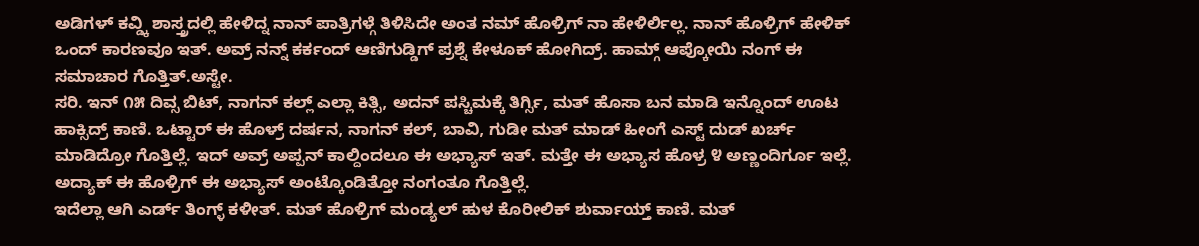ಅಡಿಗಳ್ ಕವ್ಡ್ಕಿ ಶಾಸ್ತ್ರದಲ್ಲಿ ಹೇಳಿದ್ನ ನಾನ್ ಪಾತ್ರಿಗಳ್ಗೆ ತಿಳಿಸಿದೇ ಅಂತ ನಮ್ ಹೊಳ್ರಿಗ್ ನಾ ಹೇಳಿರ್ಲಿಲ್ಲ. ನಾನ್ ಹೊಳ್ರಿಗ್ ಹೇಳಿಕ್ ಒಂದ್ ಕಾರಣವೂ ಇತ್. ಅವ್ರ್ ನನ್ನ್ ಕರ್ಕಂದ್ ಆಣಿಗುಡ್ಡಿಗ್ ಪ್ರಶ್ನೆ ಕೇಳೂಕ್ ಹೋಗಿದ್ರ್. ಹಾಮ್ಗ್ ಆಪ್ಕೋಯಿ ನಂಗ್ ಈ ಸಮಾಚಾರ ಗೊತ್ತಿತ್.ಅಸ್ಟೇ.
ಸರಿ. ಇನ್ ೧೫ ದಿವ್ಸ ಬಿಟ್, ನಾಗನ್ ಕಲ್ಲ್ ಎಲ್ಲಾ ಕಿತ್ಸಿ, ಅದನ್ ಪಸ್ಚಿಮಕ್ಕೆ ತಿರ್ಗ್ಸಿ, ಮತ್ ಹೊಸಾ ಬನ ಮಾಡಿ ಇನ್ನೊಂದ್ ಊಟ ಹಾಕ್ಸಿದ್ರ್ ಕಾಣಿ. ಒಟ್ಟಾರ್ ಈ ಹೊಳ್ರ್ ದರ್ಷನ, ನಾಗನ್ ಕಲ್, ಬಾವಿ, ಗುಡೀ ಮತ್ ಮಾಡ್ ಹೀಂಗೆ ಎಸ್ಟ್ ದುಡ್ ಖರ್ಚ್ ಮಾಡಿದ್ರೋ ಗೊತ್ತಿಲ್ಲೆ. ಇದ್ ಅವ್ರ್ ಅಪ್ಪನ್ ಕಾಲ್ದಿಂದಲೂ ಈ ಅಭ್ಯಾಸ್ ಇತ್. ಮತ್ತೇ ಈ ಅಭ್ಯಾಸ ಹೊಳ್ರ ೪ ಅಣ್ಣಂದಿರ್ಗೂ ಇಲ್ಲೆ. ಅದ್ಯಾಕ್ ಈ ಹೊಳ್ರಿಗ್ ಈ ಅಭ್ಯಾಸ್ ಅಂಟ್ಕೊಂಡಿತ್ತೋ ನಂಗಂತೂ ಗೊತ್ತಿಲ್ಲೆ.
ಇದೆಲ್ಲಾ ಆಗಿ ಎರ್ಡ್ ತಿಂಗ್ಳ್ ಕಳೀತ್. ಮತ್ ಹೊಳ್ರಿಗ್ ಮಂಡ್ಯಲ್ ಹುಳ ಕೊರೀಲಿಕ್ ಶುರ್ವಾಯ್ತ್ ಕಾಣಿ. ಮತ್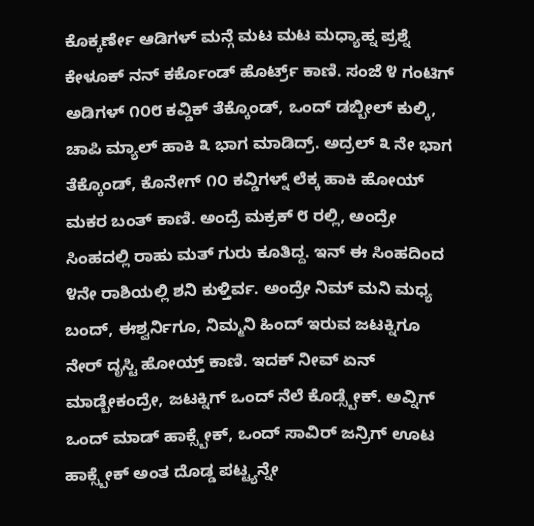ಕೊಕ್ಕರ್ಣೇ ಆಡಿಗಳ್ ಮನ್ಗೆ ಮಟ ಮಟ ಮಧ್ಯಾಹ್ನ ಪ್ರಶ್ನೆ ಕೇಳೂಕ್ ನನ್ ಕರ್ಕೊಂಡ್ ಹೊರ್ಟ್ರ್ ಕಾಣಿ. ಸಂಜೆ ೪ ಗಂಟಿಗ್ ಅಡಿಗಳ್ ೧೦೮ ಕವ್ಡಿಕ್ ತೆಕ್ಕೊಂಡ್, ಒಂದ್ ಡಬ್ಬೀಲ್ ಕುಲ್ಕಿ, ಚಾಪಿ ಮ್ಯಾಲ್ ಹಾಕಿ ೩ ಭಾಗ ಮಾಡಿದ್ರ್. ಅದ್ರಲ್ ೩ ನೇ ಭಾಗ ತೆಕ್ಕೊಂಡ್, ಕೊನೇಗ್ ೧೦ ಕವ್ಡಿಗಳ್ನ್ ಲೆಕ್ಕ ಹಾಕಿ ಹೋಯ್ ಮಕರ ಬಂತ್ ಕಾಣಿ. ಅಂದ್ರೆ ಮಕ್ರಕ್ ೮ ರಲ್ಲಿ, ಅಂದ್ರೇ ಸಿಂಹದಲ್ಲಿ ರಾಹು ಮತ್ ಗುರು ಕೂತಿದ್ದ. ಇನ್ ಈ ಸಿಂಹದಿಂದ ೪ನೇ ರಾಶಿಯಲ್ಲಿ ಶನಿ ಕುಳ್ತಿರ್ವ. ಅಂದ್ರೇ ನಿಮ್ ಮನಿ ಮಧ್ಯ ಬಂದ್, ಈಶ್ವರ್ನಿಗೂ, ನಿಮ್ಮನಿ ಹಿಂದ್ ಇರುವ ಜಟಕ್ನಿಗೂ ನೇರ್ ದೃಸ್ಟಿ ಹೋಯ್ತ್ ಕಾಣಿ. ಇದಕ್ ನೀವ್ ಏನ್ ಮಾಡ್ಬೇಕಂದ್ರೇ, ಜಟಕ್ನಿಗ್ ಒಂದ್ ನೆಲೆ ಕೊಡ್ಸ್ಬೇಕ್. ಅವ್ನಿಗ್ ಒಂದ್ ಮಾಡ್ ಹಾಕ್ಸ್ಬೇಕ್, ಒಂದ್ ಸಾವಿರ್ ಜನ್ರಿಗ್ ಊಟ ಹಾಕ್ಸ್ಬೇಕ್ ಅಂತ ದೊಡ್ಡ ಪಟ್ಟ್ಯನ್ನೇ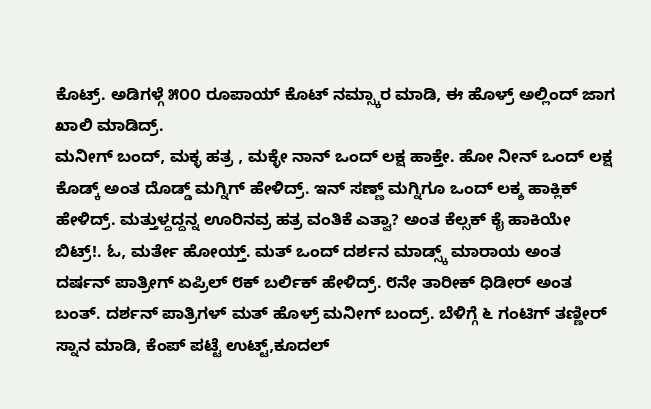ಕೊಟ್ರ್. ಅಡಿಗಳ್ಗೆ ೫೦೦ ರೂಪಾಯ್ ಕೊಟ್ ನಮ್ಸ್ಕಾರ ಮಾಡಿ, ಈ ಹೊಳ್ರ್ ಅಲ್ಲಿಂದ್ ಜಾಗ ಖಾಲಿ ಮಾಡಿದ್ರ್.
ಮನೀಗ್ ಬಂದ್, ಮಕ್ಳ ಹತ್ರ , ಮಕ್ಳೇ ನಾನ್ ಒಂದ್ ಲಕ್ಷ ಹಾಕ್ತೇ. ಹೋ ನೀನ್ ಒಂದ್ ಲಕ್ಷ ಕೊಡ್ಕ್ ಅಂತ ದೊಡ್ಡ್ ಮಗ್ನಿಗ್ ಹೇಳಿದ್ರ್. ಇನ್ ಸಣ್ಣ್ ಮಗ್ನಿಗೂ ಒಂದ್ ಲಕ್ಶ ಹಾಕ್ಲಿಕ್ ಹೇಳಿದ್ರ್. ಮತ್ತುಳ್ದದ್ದನ್ನ ಊರಿನವ್ರ ಹತ್ರ ವಂತಿಕೆ ಎತ್ವಾ? ಅಂತ ಕೆಲ್ಸಕ್ ಕೈ ಹಾಕಿಯೇ ಬಿಟ್ರ್!. ಓ, ಮರ್ತೇ ಹೋಯ್ತ್. ಮತ್ ಒಂದ್ ದರ್ಶನ ಮಾಡ್ಸ್ಕ್ ಮಾರಾಯ ಅಂತ ದರ್ಷನ್ ಪಾತ್ರೀಗ್ ಏಪ್ರಿಲ್ ೮ಕ್ ಬರ್ಲಿಕ್ ಹೇಳಿದ್ರ್. ೮ನೇ ತಾರೀಕ್ ಧಿಡೀರ್ ಅಂತ ಬಂತ್. ದರ್ಶನ್ ಪಾತ್ರಿಗಳ್ ಮತ್ ಹೊಳ್ರ್ ಮನೀಗ್ ಬಂದ್ರ್. ಬೆಳಿಗ್ಗೆ ೬ ಗಂಟಿಗ್ ತಣ್ಣೀರ್ ಸ್ನಾನ ಮಾಡಿ, ಕೆಂಪ್ ಪಟ್ಟೆ ಉಟ್ಟ್,ಕೂದಲ್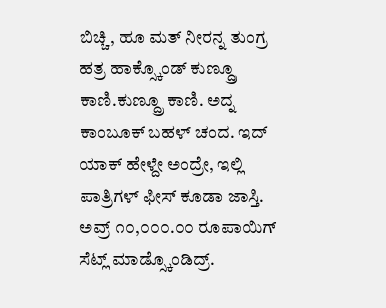ಬಿಚ್ಚಿ, ಹೂ ಮತ್ ನೀರನ್ನ ತುಂಗ್ರ ಹತ್ರ ಹಾಕ್ಸ್ಕೊಂಡ್ ಕುಣ್ದ್ರೂ ಕಾಣಿ.ಕುಣ್ದ್ರೂ ಕಾಣಿ. ಅದ್ನ ಕಾಂಬೂಕ್ ಬಹಳ್ ಚಂದ. ಇದ್ ಯಾಕ್ ಹೇಳ್ದೇ ಅಂದ್ರೇ, ಇಲ್ಲಿ ಪಾತ್ರಿಗಳ್ ಫೀಸ್ ಕೂಡಾ ಜಾಸ್ತಿ. ಅವ್ರ್ ೧೦,೦೦೦.೦೦ ರೂಪಾಯಿಗ್ ಸೆಟ್ಲ್ ಮಾಡ್ಸ್ಕೊಂಡಿದ್ರ್.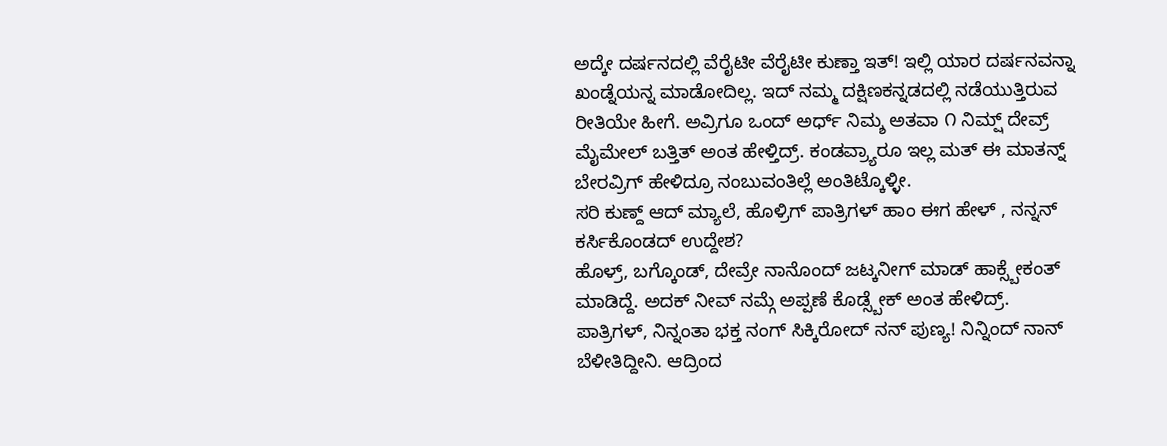ಅದ್ಕೇ ದರ್ಷನದಲ್ಲಿ ವೆರೈಟೀ ವೆರೈಟೀ ಕುಣ್ತಾ ಇತ್! ಇಲ್ಲಿ ಯಾರ ದರ್ಷನವನ್ನಾ ಖಂಡ್ನೆಯನ್ನ ಮಾಡೋದಿಲ್ಲ. ಇದ್ ನಮ್ಮ ದಕ್ಷಿಣಕನ್ನಡದಲ್ಲಿ ನಡೆಯುತ್ತಿರುವ ರೀತಿಯೇ ಹೀಗೆ. ಅವ್ರಿಗೂ ಒಂದ್ ಅರ್ಧ್ ನಿಮ್ಶ ಅತವಾ ೧ ನಿಮ್ಷ್ ದೇವ್ರ್ ಮೈಮೇಲ್ ಬತ್ತಿತ್ ಅಂತ ಹೇಳ್ತಿದ್ರ್. ಕಂಡವ್ರ್ಯಾರೂ ಇಲ್ಲ ಮತ್ ಈ ಮಾತನ್ನ್ ಬೇರವ್ರಿಗ್ ಹೇಳಿದ್ರೂ ನಂಬುವಂತಿಲ್ಲೆ ಅಂತಿಟ್ಕೊಳ್ಳೀ.
ಸರಿ ಕುಣ್ದ್ ಆದ್ ಮ್ಯಾಲೆ, ಹೊಳ್ರಿಗ್ ಪಾತ್ರಿಗಳ್ ಹಾಂ ಈಗ ಹೇಳ್ , ನನ್ನನ್ ಕರ್ಸಿಕೊಂಡದ್ ಉದ್ದೇಶ?
ಹೊಳ್ರ್, ಬಗ್ಕೊಂಡ್, ದೇವ್ರೇ ನಾನೊಂದ್ ಜಟ್ಕನೀಗ್ ಮಾಡ್ ಹಾಕ್ಸ್ಬೇಕಂತ್ ಮಾಡಿದ್ದೆ. ಅದಕ್ ನೀವ್ ನಮ್ಗೆ ಅಪ್ಪಣೆ ಕೊಡ್ಸ್ಬೇಕ್ ಅಂತ ಹೇಳಿದ್ರ್.
ಪಾತ್ರಿಗಳ್, ನಿನ್ನಂತಾ ಭಕ್ತ ನಂಗ್ ಸಿಕ್ಕಿರೋದ್ ನನ್ ಪುಣ್ಯ! ನಿನ್ನಿಂದ್ ನಾನ್ ಬೆಳೀತಿದ್ದೀನಿ. ಆದ್ರಿಂದ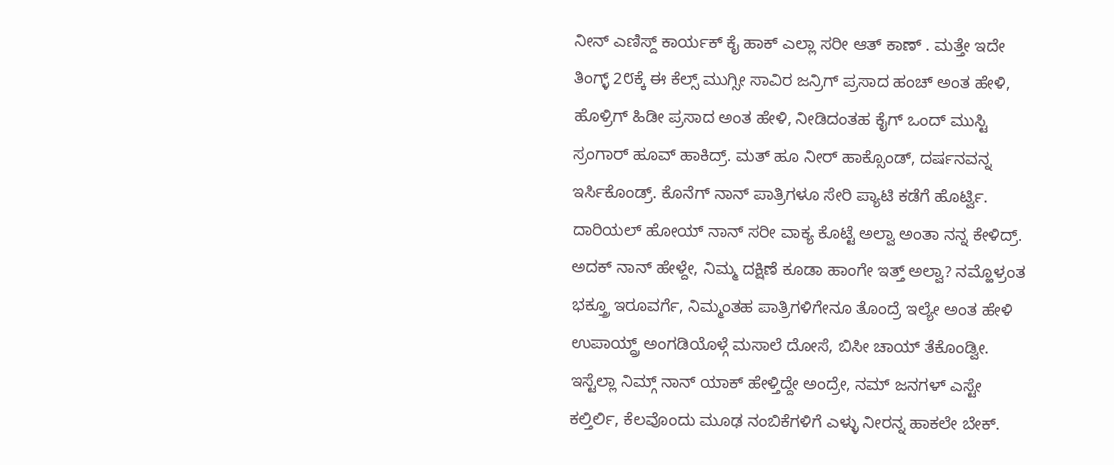ನೀನ್ ಎಣಿಸ್ದ್ ಕಾರ್ಯಕ್ ಕೈ ಹಾಕ್ ಎಲ್ಲಾ ಸರೀ ಆತ್ ಕಾಣ್ . ಮತ್ತೇ ಇದೇ ತಿಂಗ್ಳ್ 2೮ಕ್ಕೆ ಈ ಕೆಲ್ಸ್ ಮುಗ್ಸೀ ಸಾವಿರ ಜನ್ರಿಗ್ ಪ್ರಸಾದ ಹಂಚ್ ಅಂತ ಹೇಳಿ, ಹೊಳ್ರಿಗ್ ಹಿಡೀ ಪ್ರಸಾದ ಅಂತ ಹೇಳಿ, ನೀಡಿದಂತಹ ಕೈಗ್ ಒಂದ್ ಮುಸ್ಟಿ ಸ್ರಂಗಾರ್ ಹೂವ್ ಹಾಕಿದ್ರ್. ಮತ್ ಹೂ ನೀರ್ ಹಾಕ್ಸೊಂಡ್, ದರ್ಷನವನ್ನ ಇರ್ಸಿಕೊಂಡ್ರ್. ಕೊನೆಗ್ ನಾನ್ ಪಾತ್ರಿಗಳೂ ಸೇರಿ ಪ್ಯಾಟಿ ಕಡೆಗೆ ಹೊರ್ಟ್ವಿ. ದಾರಿಯಲ್ ಹೋಯ್ ನಾನ್ ಸರೀ ವಾಕ್ಯ ಕೊಟ್ಟೆ ಅಲ್ವಾ ಅಂತಾ ನನ್ನ ಕೇಳಿದ್ರ್. ಅದಕ್ ನಾನ್ ಹೇಳ್ದೇ, ನಿಮ್ಮ ದಕ್ಷಿಣೆ ಕೂಡಾ ಹಾಂಗೇ ಇತ್ತ್ ಅಲ್ವಾ? ನಮ್ಹೊಳ್ರಂತ ಭಕ್ತ್ರೂ ಇರೂವರ್ಗೆ, ನಿಮ್ಮಂತಹ ಪಾತ್ರಿಗಳಿಗೇನೂ ತೊಂದ್ರೆ ಇಲ್ಯೇ ಅಂತ ಹೇಳಿ ಉಪಾಯ್ದ್ರ್ ಅಂಗಡಿಯೊಳ್ಗೆ ಮಸಾಲೆ ದೋಸೆ, ಬಿಸೀ ಚಾಯ್ ತೆಕೊಂಡ್ವೀ.
ಇಸ್ಟೆಲ್ಲಾ ನಿಮ್ಗ್ ನಾನ್ ಯಾಕ್ ಹೇಳ್ತಿದ್ದೇ ಅಂದ್ರೇ, ನಮ್ ಜನಗಳ್ ಎಸ್ಟೇ ಕಲ್ತಿರ್ಲಿ, ಕೆಲವೊಂದು ಮೂಢ ನಂಬಿಕೆಗಳಿಗೆ ಎಳ್ಳು ನೀರನ್ನ ಹಾಕಲೇ ಬೇಕ್.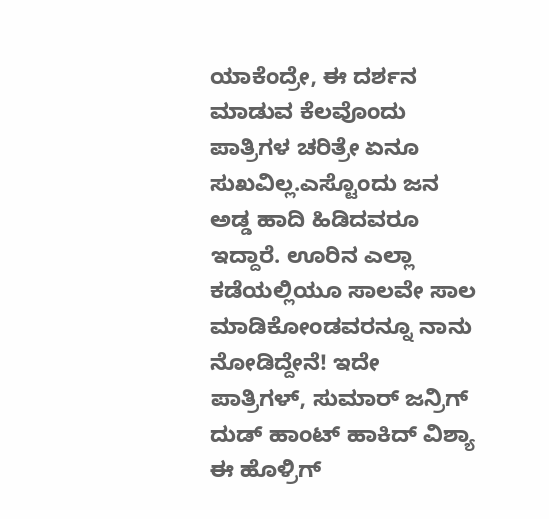ಯಾಕೆಂದ್ರೇ, ಈ ದರ್ಶನ ಮಾಡುವ ಕೆಲವೊಂದು ಪಾತ್ರಿಗಳ ಚರಿತ್ರೇ ಏನೂ ಸುಖವಿಲ್ಲ.ಎಸ್ಟೊಂದು ಜನ ಅಡ್ಡ ಹಾದಿ ಹಿಡಿದವರೂ ಇದ್ದಾರೆ. ಊರಿನ ಎಲ್ಲಾ ಕಡೆಯಲ್ಲಿಯೂ ಸಾಲವೇ ಸಾಲ ಮಾಡಿಕೋಂಡವರನ್ನೂ ನಾನು ನೋಡಿದ್ದೇನೆ! ಇದೇ ಪಾತ್ರಿಗಳ್, ಸುಮಾರ್ ಜನ್ರಿಗ್ ದುಡ್ ಹಾಂಟ್ ಹಾಕಿದ್ ವಿಶ್ಯಾ ಈ ಹೊಳ್ರಿಗ್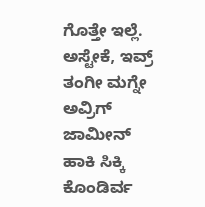ಗೊತ್ತೇ ಇಲ್ಲೆ. ಅಸ್ಟೇಕೆ, ಇವ್ರ್ ತಂಗೀ ಮಗ್ನೇ ಅವ್ರಿಗ್ ಜಾಮೀನ್ ಹಾಕಿ ಸಿಕ್ಕಿ ಕೊಂಡಿರ್ವ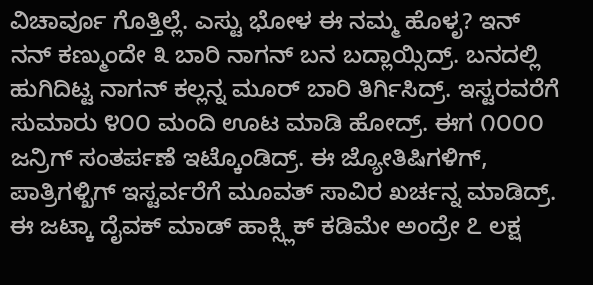ವಿಚಾರ್ವೂ ಗೊತ್ತಿಲ್ಲೆ. ಎಸ್ಟು ಭೋಳ ಈ ನಮ್ಮ ಹೊಳೃ? ಇನ್ ನನ್ ಕಣ್ಮುಂದೇ ೩ ಬಾರಿ ನಾಗನ್ ಬನ ಬದ್ಲಾಯ್ಸಿದ್ರ್. ಬನದಲ್ಲಿ ಹುಗಿದಿಟ್ಟ ನಾಗನ್ ಕಲ್ಲನ್ನ ಮೂರ್ ಬಾರಿ ತಿರ್ಗಿಸಿದ್ರ್. ಇಸ್ಟರವರೆಗೆ ಸುಮಾರು ೪೦೦ ಮಂದಿ ಊಟ ಮಾಡಿ ಹೋದ್ರ್. ಈಗ ೧೦೦೦ ಜನ್ರಿಗ್ ಸಂತರ್ಪಣೆ ಇಟ್ಕೊಂಡಿದ್ರ್. ಈ ಜ್ಯೋತಿಷಿಗಳಿಗ್, ಪಾತ್ರಿಗಳ್ಖಿಗ್ ಇಸ್ಟರ್ವರೆಗೆ ಮೂವತ್ ಸಾವಿರ ಖರ್ಚನ್ನ ಮಾಡಿದ್ರ್. ಈ ಜಟ್ಕಾ ದೈವಕ್ ಮಾಡ್ ಹಾಕ್ಸ್ಲಿಕ್ ಕಡಿಮೇ ಅಂದ್ರೇ ೭ ಲಕ್ಷ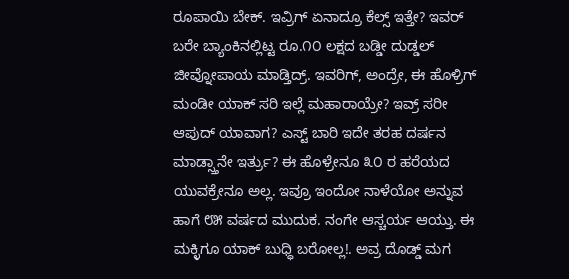ರೂಪಾಯಿ ಬೇಕ್. ಇವ್ರಿಗ್ ಏನಾದ್ರೂ ಕೆಲ್ಸ್ ಇತ್ತೇ? ಇವರ್ ಬರೇ ಬ್ಯಾಂಕಿನಲ್ಲಿಟ್ಟ ರೂ.೧೦ ಲಕ್ಷದ ಬಡ್ಡೀ ದುಡ್ಡಲ್ ಜೀವ್ನೋಪಾಯ ಮಾಡ್ತಿದ್ರ್. ಇವರಿಗ್, ಅಂದ್ರೇ, ಈ ಹೊಳ್ರಿಗ್ ಮಂಡೀ ಯಾಕ್ ಸರಿ ಇಲ್ಲೆ ಮಹಾರಾಯ್ರೇ? ಇವ್ರ್ ಸರೀ ಆಪುದ್ ಯಾವಾಗ? ಎಸ್ಟ್ ಬಾರಿ ಇದೇ ತರಹ ದರ್ಷನ ಮಾಡ್ಸ್ತಾನೇ ಇರ್ತ್ರು? ಈ ಹೊಳ್ರೇನೂ ೩೦ ರ ಹರೆಯದ ಯುವಕ್ರೇನೂ ಅಲ್ಲ. ಇವ್ರೂ ಇಂದೋ ನಾಳೆಯೋ ಅನ್ನುವ ಹಾಗೆ ೮೫ ವರ್ಷದ ಮುದುಕ. ನಂಗೇ ಆಸ್ಚರ್ಯ ಆಯ್ತು. ಈ ಮಕ್ಳಿಗೂ ಯಾಕ್ ಬುಧ್ಧಿ ಬರೋಲ್ಲ!. ಅವ್ರ ದೊಡ್ಡ್ ಮಗ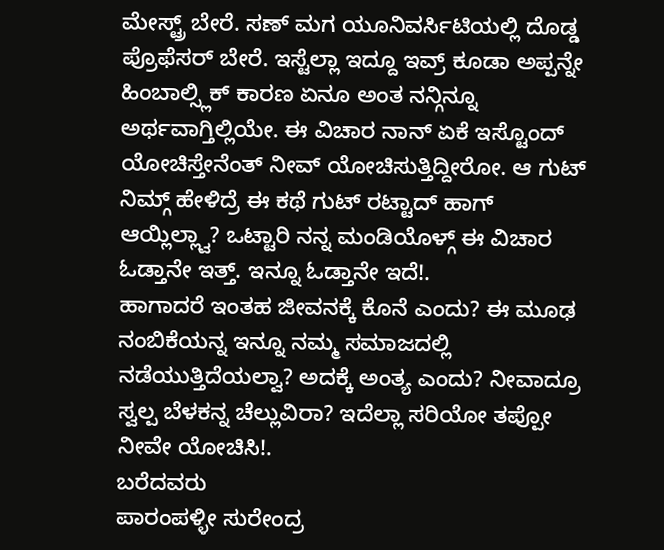ಮೇಸ್ಟ್ರ್ ಬೇರೆ. ಸಣ್ ಮಗ ಯೂನಿವರ್ಸಿಟಿಯಲ್ಲಿ ದೊಡ್ಡ ಪ್ರೊಫೆಸರ್ ಬೇರೆ. ಇಸ್ಟೆಲ್ಲಾ ಇದ್ದೂ ಇವ್ರ್ ಕೂಡಾ ಅಪ್ಪನ್ನೇ ಹಿಂಬಾಲ್ಸ್ಲಿಕ್ ಕಾರಣ ಏನೂ ಅಂತ ನನ್ಗಿನ್ನೂ ಅರ್ಥವಾಗ್ತಿಲ್ಲಿಯೇ. ಈ ವಿಚಾರ ನಾನ್ ಏಕೆ ಇಸ್ಟೊಂದ್ ಯೋಚಿಸ್ತೇನೆಂತ್ ನೀವ್ ಯೋಚಿಸುತ್ತಿದ್ದೀರೋ. ಆ ಗುಟ್ ನಿಮ್ಗ್ ಹೇಳಿದ್ರೆ ಈ ಕಥೆ ಗುಟ್ ರಟ್ಟಾದ್ ಹಾಗ್ ಆಯ್ಲಿಲ್ಲ್ವಾ? ಒಟ್ಟಾರಿ ನನ್ನ ಮಂಡಿಯೊಳ್ಗ್ ಈ ವಿಚಾರ ಓಡ್ತಾನೇ ಇತ್ತ್. ಇನ್ನೂ ಓಡ್ತಾನೇ ಇದೆ!.
ಹಾಗಾದರೆ ಇಂತಹ ಜೀವನಕ್ಕೆ ಕೊನೆ ಎಂದು? ಈ ಮೂಢ ನಂಬಿಕೆಯನ್ನ ಇನ್ನೂ ನಮ್ಮ ಸಮಾಜದಲ್ಲಿ ನಡೆಯುತ್ತಿದೆಯಲ್ವಾ? ಅದಕ್ಕೆ ಅಂತ್ಯ ಎಂದು? ನೀವಾದ್ರೂ ಸ್ವಲ್ಪ ಬೆಳಕನ್ನ ಚೆಲ್ಲುವಿರಾ? ಇದೆಲ್ಲಾ ಸರಿಯೋ ತಪ್ಪೋ ನೀವೇ ಯೋಚಿಸಿ!.
ಬರೆದವರು
ಪಾರಂಪಳ್ಳೀ ಸುರೇಂದ್ರ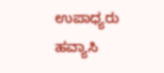ಉಪಾಧ್ಯರು
ಹವ್ಯಾಸಿ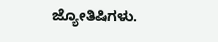ಜ್ಯೋತಿಷಿಗಳು.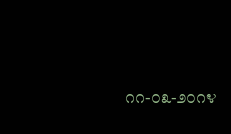೧೧-೦೩-೨೦೧೪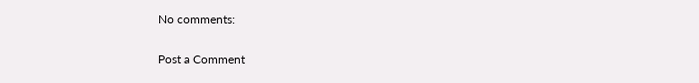No comments:

Post a Comment